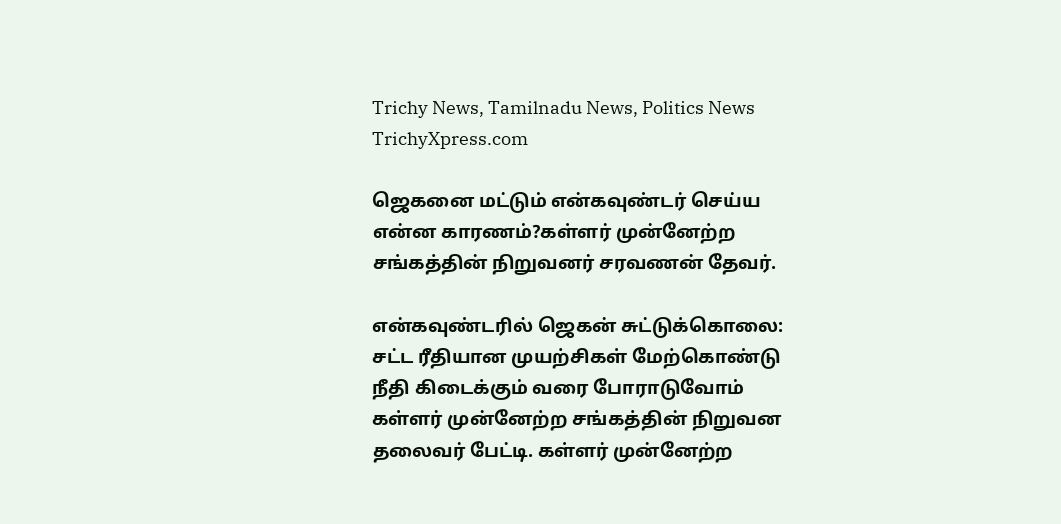Trichy News, Tamilnadu News, Politics News TrichyXpress.com

ஜெகனை மட்டும் என்கவுண்டர் செய்ய என்ன காரணம்?கள்ளர் முன்னேற்ற சங்கத்தின் நிறுவனர் சரவணன் தேவர்.

என்கவுண்டரில் ஜெகன் சுட்டுக்கொலை: சட்ட ரீதியான முயற்சிகள் மேற்கொண்டு நீதி கிடைக்கும் வரை போராடுவோம் கள்ளர் முன்னேற்ற சங்கத்தின் நிறுவன தலைவர் பேட்டி. கள்ளர் முன்னேற்ற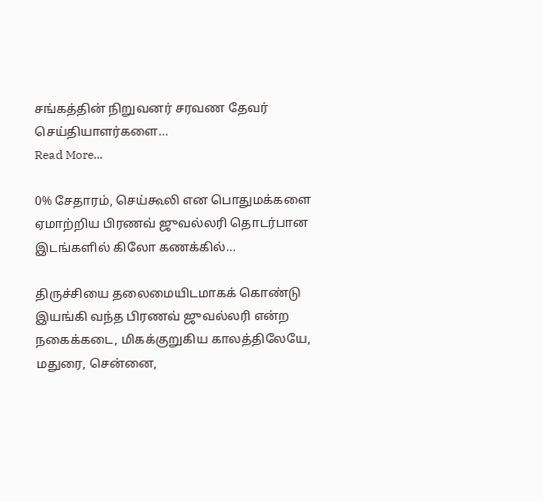சங்கத்தின் நிறுவனர் சரவண தேவர் செய்தியாளர்களை…
Read More...

0% சேதாரம், செய்கூலி என பொதுமக்களை ஏமாற்றிய பிரணவ் ஜுவல்லரி தொடர்பான இடங்களில் கிலோ கணக்கில்…

திருச்சியை தலைமையிடமாகக் கொண்டு இயங்கி வந்த பிரணவ் ஜுவல்லரி என்ற நகைக்கடை, மிகக்குறுகிய காலத்திலேயே, மதுரை, சென்னை,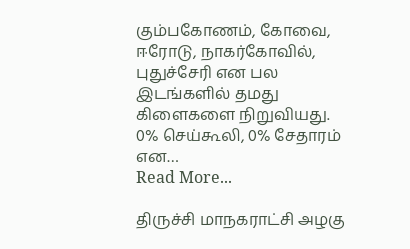கும்பகோணம், கோவை, ஈரோடு, நாகர்கோவில், புதுச்சேரி என பல இடங்களில் தமது கிளைகளை நிறுவியது. 0% செய்கூலி, 0% சேதாரம் என…
Read More...

திருச்சி மாநகராட்சி அழகு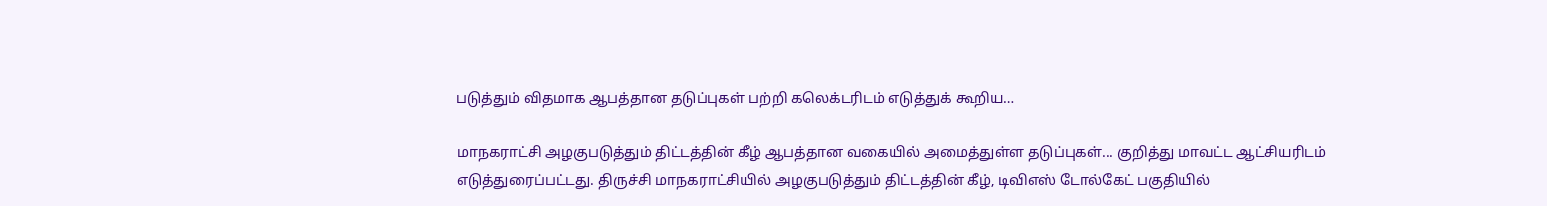படுத்தும் விதமாக ஆபத்தான தடுப்புகள் பற்றி கலெக்டரிடம் எடுத்துக் கூறிய…

மாநகராட்சி அழகுபடுத்தும் திட்டத்தின் கீழ் ஆபத்தான வகையில் அமைத்துள்ள தடுப்புகள்... குறித்து மாவட்ட ஆட்சியரிடம் எடுத்துரைப்பட்டது. திருச்சி மாநகராட்சியில் அழகுபடுத்தும் திட்டத்தின் கீழ், டிவிஎஸ் டோல்கேட் பகுதியில்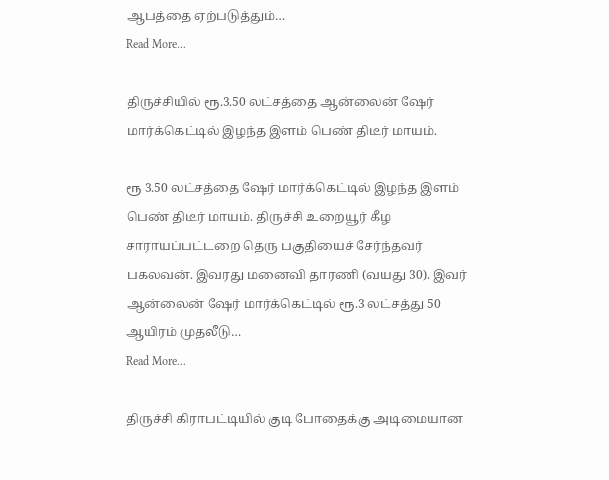ஆபத்தை ஏற்படுத்தும்…
Read More...

திருச்சியில் ரூ.3.50 லட்சத்தை ஆன்லைன் ஷேர் மார்க்கெட்டில் இழந்த இளம் பெண் திடீர் மாயம்.

ரூ 3.50 லட்சத்தை ஷேர் மார்க்கெட்டில் இழந்த இளம் பெண் திடீர் மாயம். திருச்சி உறையூர் கீழ சாராயப்பட்டறை தெரு பகுதியைச் சேர்ந்தவர் பகலவன். இவரது மனைவி தாரணி (வயது 30). இவர் ஆன்லைன் ஷேர் மார்க்கெட்டில் ரூ.3 லட்சத்து 50 ஆயிரம் முதலீடு…
Read More...

திருச்சி கிராபட்டியில் குடி போதைக்கு அடிமையான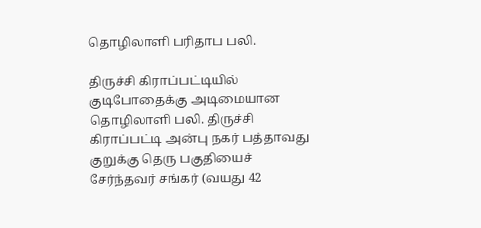தொழிலாளி பரிதாப பலி.

திருச்சி கிராப்பட்டியில் குடிபோதைக்கு அடிமையான தொழிலாளி பலி. திருச்சி கிராப்பட்டி அன்பு நகர் பத்தாவது குறுக்கு தெரு பகுதியைச் சேர்ந்தவர் சங்கர் (வயது 42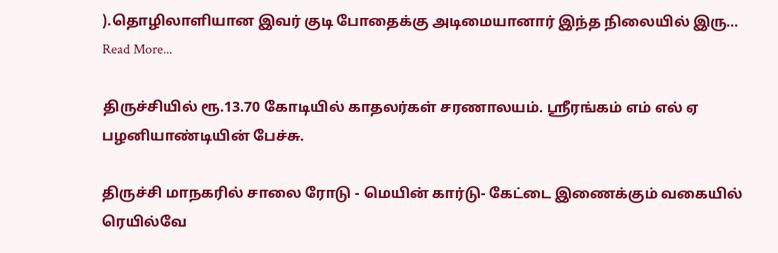).தொழிலாளியான இவர் குடி போதைக்கு அடிமையானார் இந்த நிலையில் இரு…
Read More...

திருச்சியில் ரூ.13.70 கோடியில் காதலர்கள் சரணாலயம். ஸ்ரீரங்கம் எம் எல் ஏ பழனியாண்டியின் பேச்சு.

திருச்சி மாநகரில் சாலை ரோடு - மெயின் கார்டு- கேட்டை இணைக்கும் வகையில் ரெயில்வே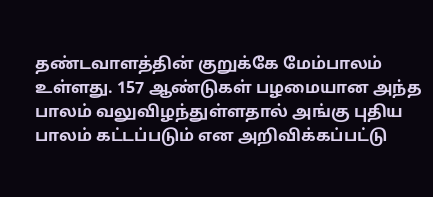தண்டவாளத்தின் குறுக்கே மேம்பாலம் உள்ளது. 157 ஆண்டுகள் பழமையான அந்த பாலம் வலுவிழந்துள்ளதால் அங்கு புதிய பாலம் கட்டப்படும் என அறிவிக்கப்பட்டு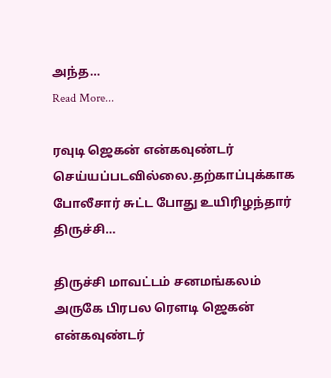அந்த…
Read More...

ரவுடி ஜெகன் என்கவுண்டர் செய்யப்படவில்லை.தற்காப்புக்காக போலீசார் சுட்ட போது உயிரிழந்தார் திருச்சி…

திருச்சி மாவட்டம் சனமங்கலம் அருகே பிரபல ரௌடி ஜெகன் என்கவுண்டர்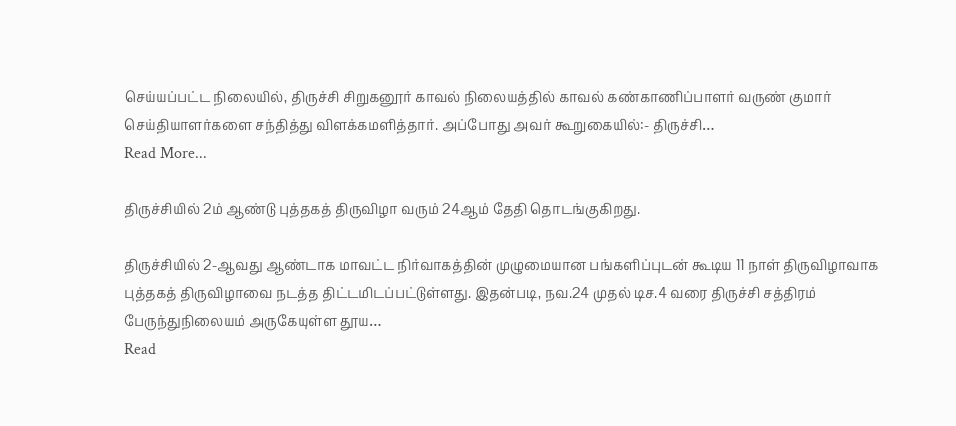செய்யப்பட்ட நிலையில், திருச்சி சிறுகனூர் காவல் நிலையத்தில் காவல் கண்காணிப்பாளர் வருண் குமார் செய்தியாளர்களை சந்தித்து விளக்கமளித்தார். அப்போது அவர் கூறுகையில்:- திருச்சி…
Read More...

திருச்சியில் 2ம் ஆண்டு புத்தகத் திருவிழா வரும் 24ஆம் தேதி தொடங்குகிறது.

திருச்சியில் 2-ஆவது ஆண்டாக மாவட்ட நிர்வாகத்தின் முழுமையான பங்களிப்புடன் கூடிய 11 நாள் திருவிழாவாக புத்தகத் திருவிழாவை நடத்த திட்டமிடப்பட்டுள்ளது. இதன்படி, நவ.24 முதல் டிச.4 வரை திருச்சி சத்திரம் பேருந்துநிலையம் அருகேயுள்ள தூய…
Read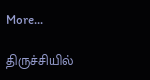More...

திருச்சியில்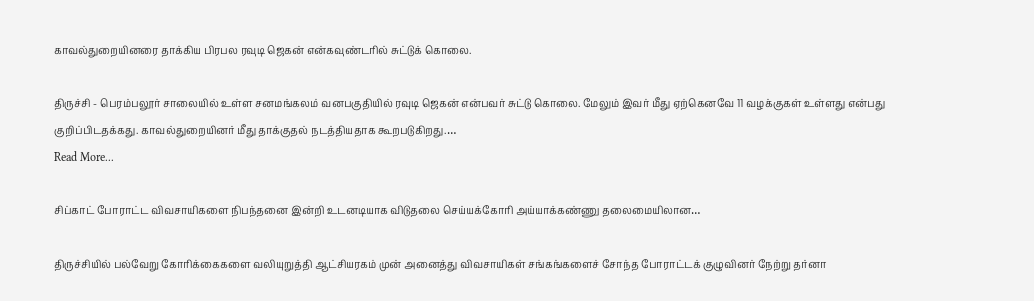காவல்துறையினரை தாக்கிய பிரபல ரவுடி ஜெகன் என்கவுண்டரில் சுட்டுக் கொலை.

திருச்சி - பெரம்பலூர் சாலையில் உள்ள சனமங்கலம் வனபகுதியில் ரவுடி ஜெகன் என்பவர் சுட்டு கொலை. மேலும் இவர் மீது ஏற்கெனவே 11 வழக்குகள் உள்ளது என்பது குறிப்பிடதக்கது. காவல்துறையினர் மீது தாக்குதல் நடத்தியதாக கூறபடுகிறது.…
Read More...

சிப்காட் போராட்ட விவசாயிகளை நிபந்தனை இன்றி உடனடியாக விடுதலை செய்யக்கோரி அய்யாக்கண்ணு தலைமையிலான…

திருச்சியில் பல்வேறு கோரிக்கைகளை வலியுறுத்தி ஆட்சியரகம் முன் அனைத்து விவசாயிகள் சங்கங்களைச் சோந்த போராட்டக் குழுவினர் நேற்று தர்னா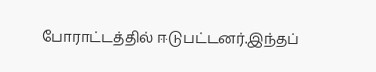போராட்டத்தில் ஈடுபட்டனர்.இந்தப்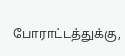போராட்டத்துக்கு,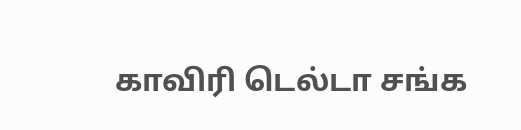காவிரி டெல்டா சங்க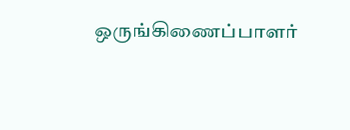ஒருங்கிணைப்பாளர்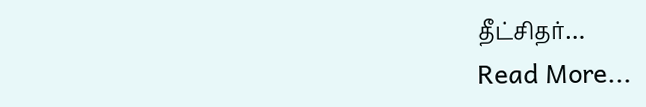தீட்சிதர்…
Read More...